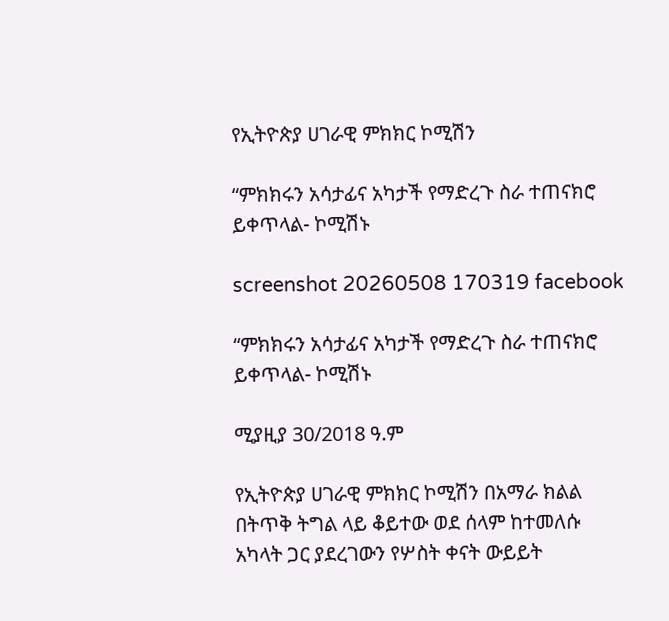የኢትዮጵያ ሀገራዊ ምክክር ኮሚሽን

“ምክክሩን አሳታፊና አካታች የማድረጉ ስራ ተጠናክሮ ይቀጥላል- ኮሚሽኑ

screenshot 20260508 170319 facebook

“ምክክሩን አሳታፊና አካታች የማድረጉ ስራ ተጠናክሮ ይቀጥላል- ኮሚሽኑ

ሚያዚያ 30/2018 ዓ.ም

የኢትዮጵያ ሀገራዊ ምክክር ኮሚሽን በአማራ ክልል በትጥቅ ትግል ላይ ቆይተው ወደ ሰላም ከተመለሱ አካላት ጋር ያደረገውን የሦስት ቀናት ውይይት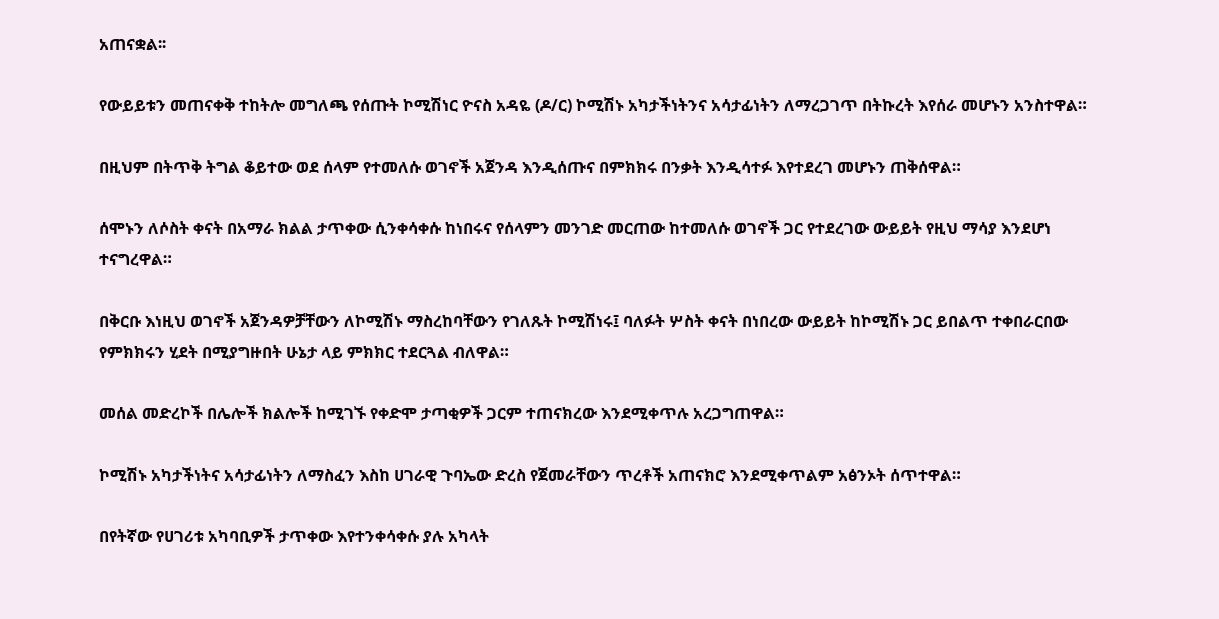አጠናቋል፡፡

የውይይቱን መጠናቀቅ ተከትሎ መግለጫ የሰጡት ኮሚሽነር ዮናስ አዳዬ (ዶ/ር) ኮሚሽኑ አካታችነትንና አሳታፊነትን ለማረጋገጥ በትኩረት እየሰራ መሆኑን አንስተዋል።

በዚህም በትጥቅ ትግል ቆይተው ወደ ሰላም የተመለሱ ወገኖች አጀንዳ እንዲሰጡና በምክክሩ በንቃት እንዲሳተፉ እየተደረገ መሆኑን ጠቅሰዋል።

ሰሞኑን ለሶስት ቀናት በአማራ ክልል ታጥቀው ሲንቀሳቀሱ ከነበሩና የሰላምን መንገድ መርጠው ከተመለሱ ወገኖች ጋር የተደረገው ውይይት የዚህ ማሳያ እንደሆነ ተናግረዋል።

በቅርቡ እነዚህ ወገኖች አጀንዳዎቻቸውን ለኮሚሽኑ ማስረከባቸውን የገለጹት ኮሚሽነሩ፤ ባለፉት ሦስት ቀናት በነበረው ውይይት ከኮሚሽኑ ጋር ይበልጥ ተቀበራርበው የምክክሩን ሂደት በሚያግዙበት ሁኔታ ላይ ምክክር ተደርጓል ብለዋል።

መሰል መድረኮች በሌሎች ክልሎች ከሚገኙ የቀድሞ ታጣቂዎች ጋርም ተጠናክረው እንደሚቀጥሉ አረጋግጠዋል።

ኮሚሽኑ አካታችነትና አሳታፊነትን ለማስፈን እስከ ሀገራዊ ጉባኤው ድረስ የጀመራቸውን ጥረቶች አጠናክሮ እንደሚቀጥልም አፅንኦት ሰጥተዋል።

በየትኛው የሀገሪቱ አካባቢዎች ታጥቀው እየተንቀሳቀሱ ያሉ አካላት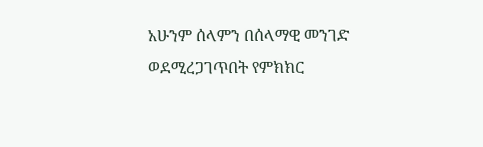አሁንም ሰላምን በሰላማዊ መንገድ ወደሚረጋገጥበት የምክክር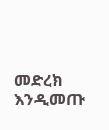መድረክ እንዲመጡ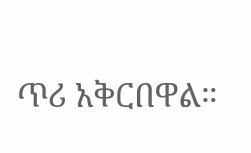ጥሪ አቅርበዋል።